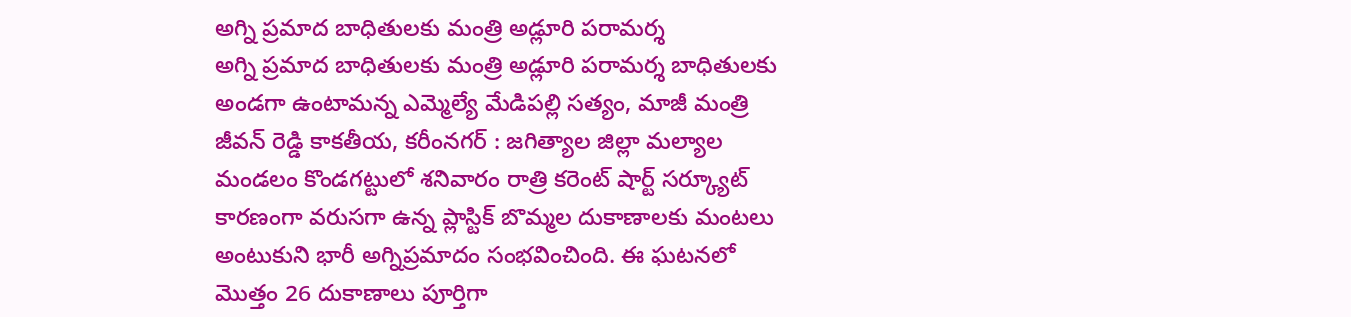అగ్ని ప్రమాద బాధితులకు మంత్రి అడ్లూరి పరామర్శ
అగ్ని ప్రమాద బాధితులకు మంత్రి అడ్లూరి పరామర్శ బాధితులకు అండగా ఉంటామన్న ఎమ్మెల్యే మేడిపల్లి సత్యం, మాజీ మంత్రి జీవన్ రెడ్డి కాకతీయ, కరీంనగర్ : జగిత్యాల జిల్లా మల్యాల మండలం కొండగట్టులో శనివారం రాత్రి కరెంట్ షార్ట్ సర్క్యూట్ కారణంగా వరుసగా ఉన్న ప్లాస్టిక్ బొమ్మల దుకాణాలకు మంటలు అంటుకుని భారీ అగ్నిప్రమాదం సంభవించింది. ఈ ఘటనలో మొత్తం 26 దుకాణాలు పూర్తిగా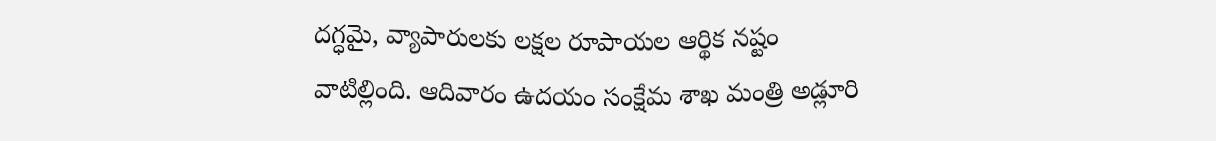దగ్ధమై, వ్యాపారులకు లక్షల రూపాయల ఆర్థిక నష్టం వాటిల్లింది. ఆదివారం ఉదయం సంక్షేమ శాఖ మంత్రి అడ్లూరి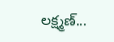లక్ష్మణ్...